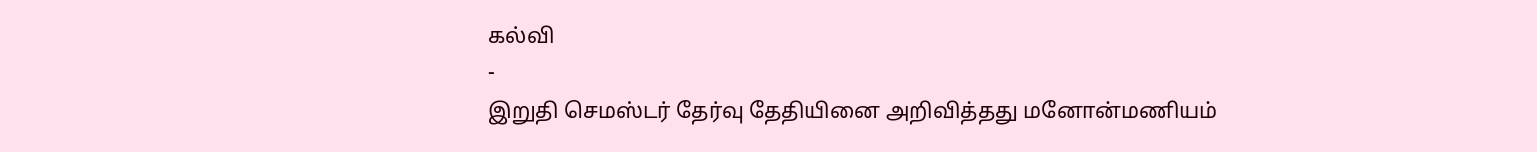கல்வி
-
இறுதி செமஸ்டர் தேர்வு தேதியினை அறிவித்தது மனோன்மணியம்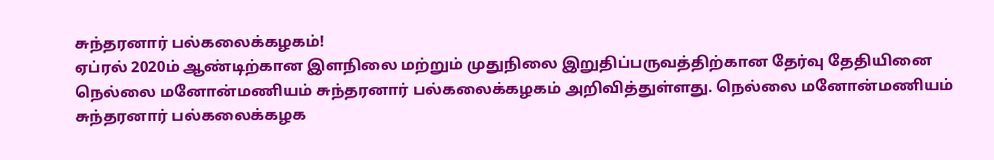சுந்தரனார் பல்கலைக்கழகம்!
ஏப்ரல் 2020ம் ஆண்டிற்கான இளநிலை மற்றும் முதுநிலை இறுதிப்பருவத்திற்கான தேர்வு தேதியினை நெல்லை மனோன்மணியம் சுந்தரனார் பல்கலைக்கழகம் அறிவித்துள்ளது. நெல்லை மனோன்மணியம் சுந்தரனார் பல்கலைக்கழக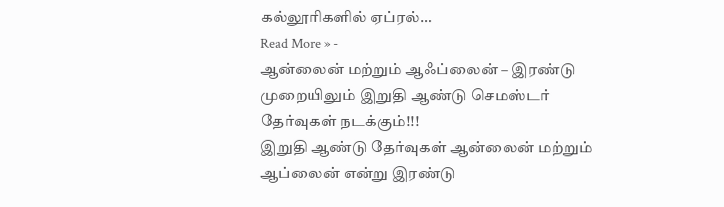கல்லூரிகளில் ஏப்ரல்…
Read More » -
ஆன்லைன் மற்றும் ஆஃப்லைன் – இரண்டு முறையிலும் இறுதி ஆண்டு செமஸ்டர் தேர்வுகள் நடக்கும்!!!
இறுதி ஆண்டு தேர்வுகள் ஆன்லைன் மற்றும் ஆப்லைன் என்று இரண்டு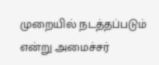முறையில் நடத்தப்படும் என்று அமைச்சர்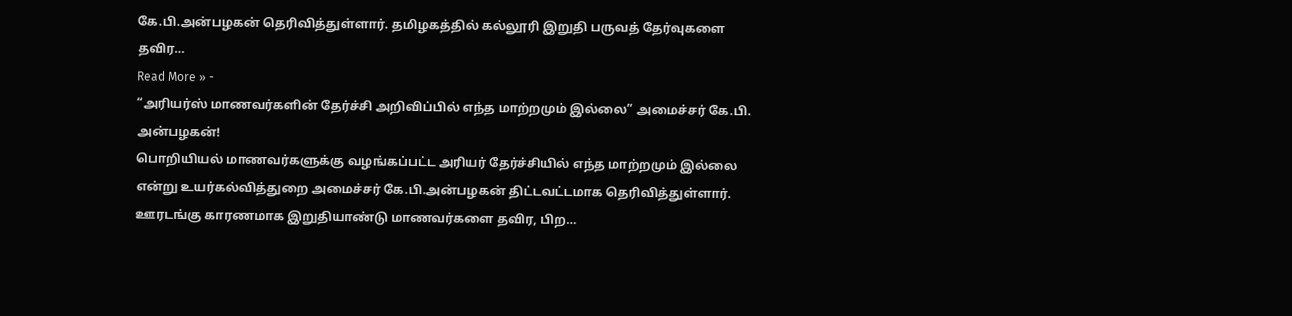கே.பி.அன்பழகன் தெரிவித்துள்ளார். தமிழகத்தில் கல்லூரி இறுதி பருவத் தேர்வுகளை தவிர…
Read More » -
“அரியர்ஸ் மாணவர்களின் தேர்ச்சி அறிவிப்பில் எந்த மாற்றமும் இல்லை” அமைச்சர் கே.பி. அன்பழகன்!
பொறியியல் மாணவர்களுக்கு வழங்கப்பட்ட அரியர் தேர்ச்சியில் எந்த மாற்றமும் இல்லை என்று உயர்கல்வித்துறை அமைச்சர் கே.பி.அன்பழகன் திட்டவட்டமாக தெரிவித்துள்ளார். ஊரடங்கு காரணமாக இறுதியாண்டு மாணவர்களை தவிர, பிற…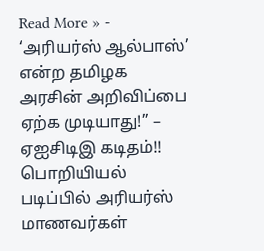Read More » -
‘அரியர்ஸ் ஆல்பாஸ்’ என்ற தமிழக அரசின் அறிவிப்பை ஏற்க முடியாது!” – ஏஐசிடிஇ கடிதம்!!
பொறியியல் படிப்பில் அரியர்ஸ் மாணவர்கள்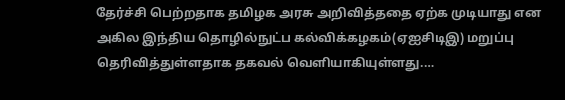தேர்ச்சி பெற்றதாக தமிழக அரசு அறிவித்ததை ஏற்க முடியாது என அகில இந்திய தொழில்நுட்ப கல்விக்கழகம்(ஏஐசிடிஇ) மறுப்பு தெரிவித்துள்ளதாக தகவல் வெளியாகியுள்ளது.…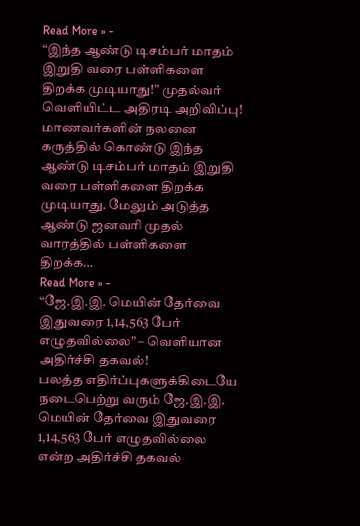Read More » -
“இந்த ஆண்டு டிசம்பர் மாதம் இறுதி வரை பள்ளிகளை திறக்க முடியாது!” முதல்வர் வெளியிட்ட அதிரடி அறிவிப்பு!
மாணவர்களின் நலனை கருத்தில் கொண்டு இந்த ஆண்டு டிசம்பர் மாதம் இறுதி வரை பள்ளிகளை திறக்க முடியாது. மேலும் அடுத்த ஆண்டு ஜனவரி முதல் வாரத்தில் பள்ளிகளை திறக்க…
Read More » -
“ஜே.இ.இ. மெயின் தேர்வை இதுவரை 1,14,563 பேர் எழுதவில்லை” – வெளியான அதிர்ச்சி தகவல்!
பலத்த எதிர்ப்புகளுக்கிடையே நடைபெற்று வரும் ஜே.இ.இ. மெயின் தேர்வை இதுவரை 1,14,563 பேர் எழுதவில்லை என்ற அதிர்ச்சி தகவல்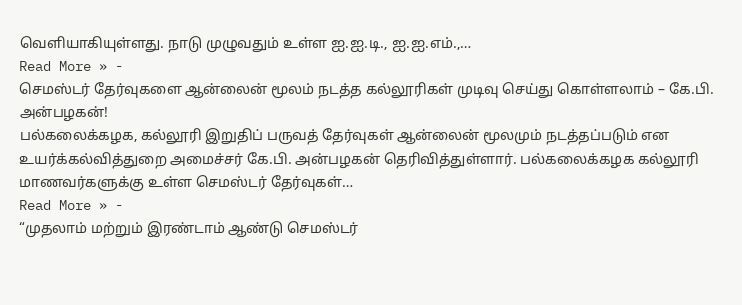வெளியாகியுள்ளது. நாடு முழுவதும் உள்ள ஐ.ஐ.டி., ஐ.ஐ.எம்.,…
Read More » -
செமஸ்டர் தேர்வுகளை ஆன்லைன் மூலம் நடத்த கல்லூரிகள் முடிவு செய்து கொள்ளலாம் – கே.பி. அன்பழகன்!
பல்கலைக்கழக, கல்லூரி இறுதிப் பருவத் தேர்வுகள் ஆன்லைன் மூலமும் நடத்தப்படும் என உயர்க்கல்வித்துறை அமைச்சர் கே.பி. அன்பழகன் தெரிவித்துள்ளார். பல்கலைக்கழக கல்லூரி மாணவர்களுக்கு உள்ள செமஸ்டர் தேர்வுகள்…
Read More » -
“முதலாம் மற்றும் இரண்டாம் ஆண்டு செமஸ்டர்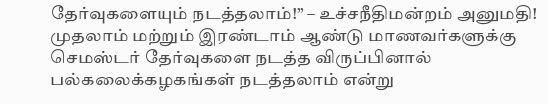தேர்வுகளையும் நடத்தலாம்!” – உச்சநீதிமன்றம் அனுமதி!
முதலாம் மற்றும் இரண்டாம் ஆண்டு மாணவர்களுக்கு செமஸ்டர் தேர்வுகளை நடத்த விருப்பினால் பல்கலைக்கழகங்கள் நடத்தலாம் என்று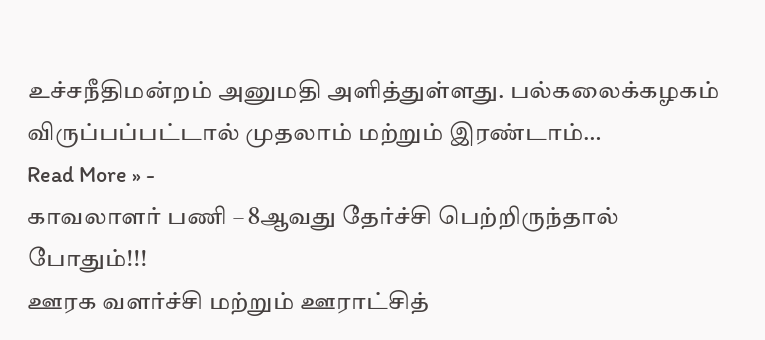உச்சநீதிமன்றம் அனுமதி அளித்துள்ளது. பல்கலைக்கழகம் விருப்பப்பட்டால் முதலாம் மற்றும் இரண்டாம்…
Read More » -
காவலாளர் பணி – 8ஆவது தேர்ச்சி பெற்றிருந்தால் போதும்!!!
ஊரக வளர்ச்சி மற்றும் ஊராட்சித்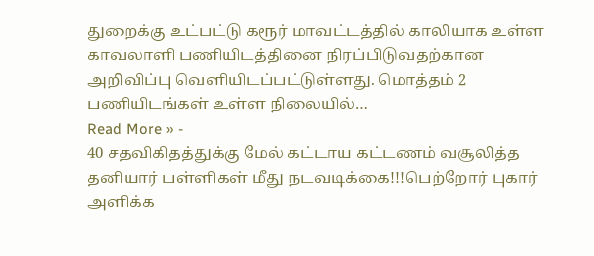துறைக்கு உட்பட்டு கரூர் மாவட்டத்தில் காலியாக உள்ள காவலாளி பணியிடத்தினை நிரப்பிடுவதற்கான அறிவிப்பு வெளியிடப்பட்டுள்ளது. மொத்தம் 2 பணியிடங்கள் உள்ள நிலையில்…
Read More » -
40 சதவிகிதத்துக்கு மேல் கட்டாய கட்டணம் வசூலித்த தனியார் பள்ளிகள் மீது நடவடிக்கை!!!பெற்றோர் புகார் அளிக்க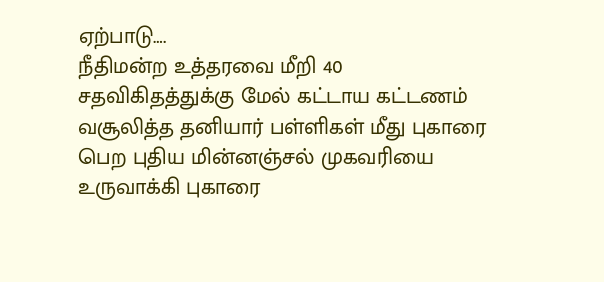ஏற்பாடு….
நீதிமன்ற உத்தரவை மீறி 40 சதவிகிதத்துக்கு மேல் கட்டாய கட்டணம் வசூலித்த தனியார் பள்ளிகள் மீது புகாரை பெற புதிய மின்னஞ்சல் முகவரியை உருவாக்கி புகாரை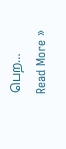பெற…
Read More »